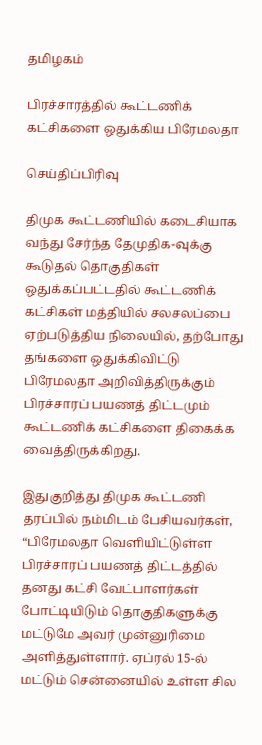தமிழகம்

பிரச்சாரத்தில் கூட்டணிக் கட்சிகளை ஒதுக்கிய பிரேமலதா

செய்திப்பிரிவு

திமுக கூட்டணியில் கடைசியாக வந்து சேர்ந்த தேமுதிக-வுக்கு கூடுதல் தொகுதிகள் ஒதுக்கப்பட்டதில் கூட்டணிக் கட்சிகள் மத்தியில் சலசலப்பை ஏற்படுத்திய நிலையில், தற்போது தங்களை ஒதுக்கிவிட்டு பிரேமலதா அறிவித்திருக்கும் பிரச்சாரப் பயணத் திட்டமும் கூட்டணிக் கட்சிகளை திகைக்க வைத்திருக்கிறது.

இதுகுறித்து திமுக கூட்டணி தரப்பில் நம்மிடம் பேசியவர்கள், “பிரேமலதா வெளியிட்டுள்ள பிரச்சாரப் பயணத் திட்டத்தில் தனது கட்சி வேட்பாளர்கள் போட்டியிடும் தொகுதிகளுக்கு மட்டுமே அவர் முன்னுரிமை அளித்துள்ளார். ஏப்ரல் 15-ல் மட்டும் சென்னையில் உள்ள சில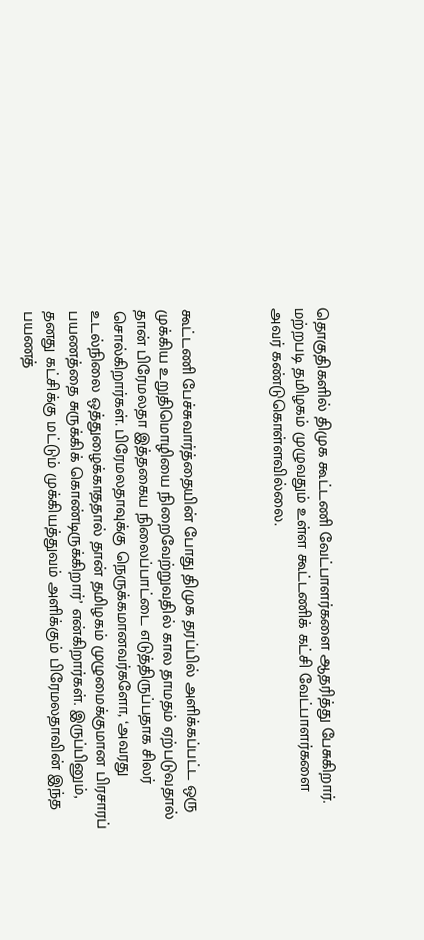தொகுதிகளில் திமுக கூட்டணி வேட்பாளர்களை ஆதரித்து பேசுகிறார். மற்றபடி தமிழகம் முழுவதும் உள்ள கூட்டணிக் கட்சி வேட்பாளர்களை அவர் கண்டுகொள்ளவில்லை.



கூட்டணி பேச்சுவார்த்தையின் போது திமுக தரப்பில் அளிக்கப்பட்ட ஒரு முக்கிய உறுதிமொழியை நிறைவேற்றுவதில் கால தாமதம் ஏற்படுவதால் தான் பிரேமலதா இத்தகைய நிலைப்பாட்டை எடுத்திருப்பதாக சிலர் சொல்கிறார்கள். பிரேமலதாவுக்கு நெருக்கமானவர்களோ, ‘அவரது உடல்நிலை ஒத்துழைக்காததால் தான் தமிழகம் முழுமைக்குமான பிரசாரப் பயணத்தை சுருக்கிக் கொண்டிருக்கிறார்’ என்கிறார்கள். இருப்பினும், தனது கட்சிக்கு மட்டும் முக்கியத்துவம் அளிக்கும் பிரேமலதாவின் இந்த பயணத்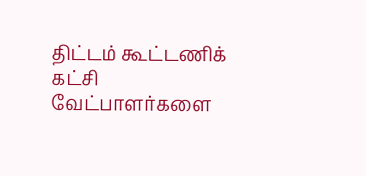திட்டம் கூட்டணிக் கட்சி வேட்பாளர்களை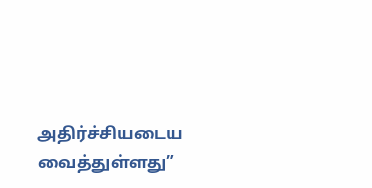அதிர்ச்சியடைய வைத்துள்ளது”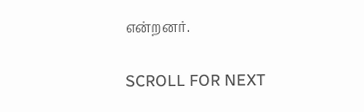என்றனர்.

SCROLL FOR NEXT